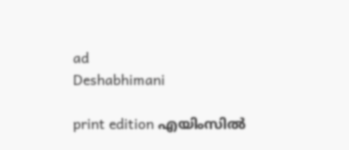ad
Deshabhimani

print edition എയിംസിൽ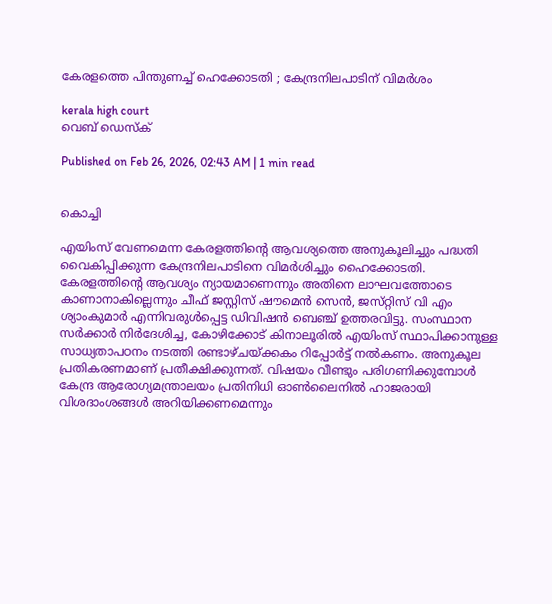കേരളത്തെ പിന്തുണച്ച്‌ ഹെക്കോടതി ; കേന്ദ്രനിലപാടിന്‌ വിമർശം

kerala high court
വെബ് ഡെസ്ക്

Published on Feb 26, 2026, 02:43 AM | 1 min read


കൊച്ചി

എയിംസ്‌ വേണമെന്ന കേരളത്തിന്റെ ആവശ്യത്തെ അനുകൂലിച്ചും പദ്ധതി വൈകിപ്പിക്കുന്ന കേന്ദ്രനിലപാടിനെ വിമർശിച്ചും ഹൈക്കോടതി. കേരളത്തിന്റെ ആവശ്യം ന്യായമാണെന്നും അതിനെ ലാഘവത്തോടെ കാണാനാകില്ലെന്നും ചീഫ് ജസ്റ്റിസ് ഷൗമെൻ സെൻ, ജസ്‌റ്റിസ് വി എം ശ്യാംകുമാർ എന്നിവരുൾപ്പെട്ട ഡിവിഷൻ ബെഞ്ച് ഉത്തരവിട്ടു. സംസ്ഥാന സർക്കാർ നിർദേശിച്ച, കോഴിക്കോട് കിനാലൂരിൽ എയിംസ് സ്ഥാപിക്കാനുള്ള സാധ്യതാപഠനം നടത്തി രണ്ടാഴ്ചയ്ക്കകം റിപ്പോർട്ട് നൽകണം. അനുകൂല പ്രതികരണമാണ് പ്രതീക്ഷിക്കുന്നത്. വിഷയം വീണ്ടും പരിഗണിക്കുമ്പോൾ കേന്ദ്ര ആരോഗ്യമന്ത്രാലയം പ്രതിനിധി ഓൺലൈനിൽ ഹാജരായി വിശദാംശങ്ങൾ അറിയിക്കണമെന്നും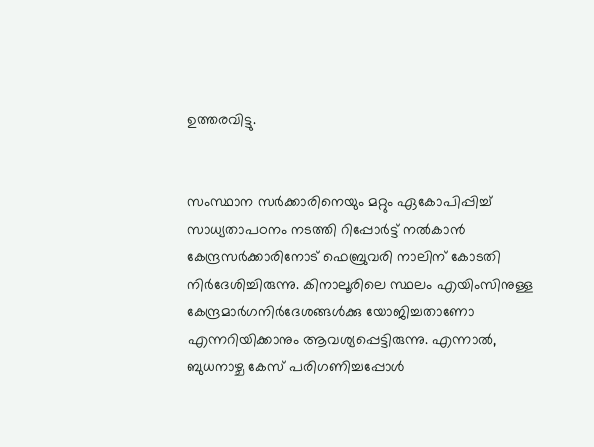ഉത്തരവിട്ടു.


സംസ്ഥാന സർക്കാരിനെയും മറ്റും ഏകോപിപ്പിച്ച് സാധ്യതാപഠനം നടത്തി റിപ്പോർട്ട് നൽകാൻ കേന്ദ്രസർക്കാരിനോട്‌ ഫെബ്രുവരി നാലിന്‌ കോടതി നിർദേശിച്ചിരുന്നു. കിനാലൂരിലെ സ്ഥലം എയിംസിനുള്ള കേന്ദ്രമാർഗനിർദേശങ്ങൾക്കു യോജിച്ചതാണോ എന്നറിയിക്കാനും ആവശ്യപ്പെട്ടിരുന്നു. എന്നാൽ, ബുധനാഴ്ച കേസ് പരിഗണിച്ചപ്പോൾ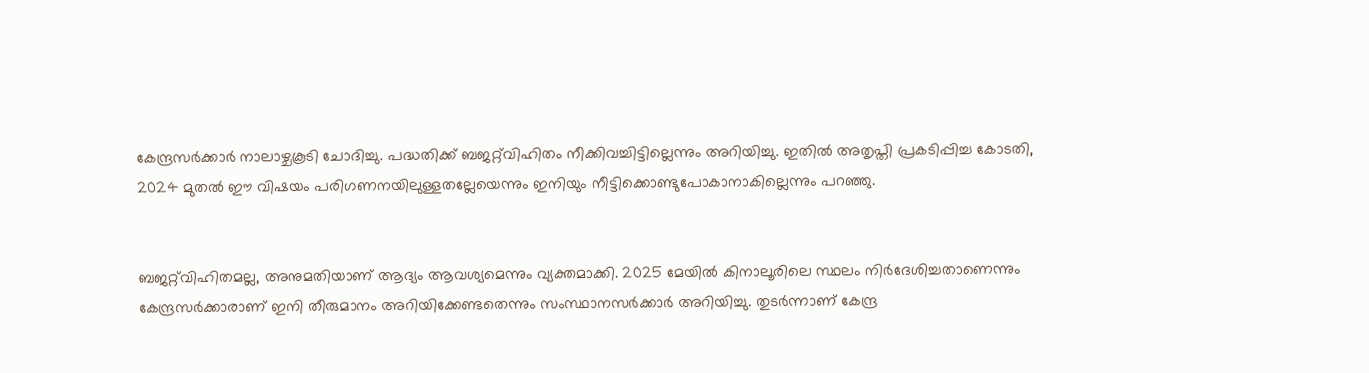കേന്ദ്രസർക്കാർ നാലാഴ്ചകൂടി ചോദിച്ചു. പദ്ധതിക്ക് ബജറ്റ്‌വിഹിതം നീക്കിവച്ചിട്ടില്ലെന്നും അറിയിച്ചു. ഇതിൽ അതൃപ്തി പ്രകടിപ്പിച്ച കോടതി, 2024 മുതൽ ഈ വിഷയം പരിഗണനയിലുള്ളതല്ലേയെന്നും ഇനിയും നീട്ടിക്കൊണ്ടുപോകാനാകില്ലെന്നും പറഞ്ഞു.


ബജറ്റ്‌വിഹിതമല്ല, അനുമതിയാണ് ആദ്യം ആവശ്യമെന്നും വ്യക്തമാക്കി. 2025 മേയിൽ കിനാലൂരിലെ സ്ഥലം നിർദേശിച്ചതാണെന്നും കേന്ദ്രസർക്കാരാണ് ഇനി തീരുമാനം അറിയിക്കേണ്ടതെന്നും സംസ്ഥാനസർക്കാർ അറിയിച്ചു. തുടർന്നാണ് കേന്ദ്ര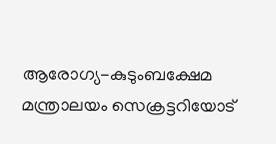ആരോഗ്യ-കുടുംബക്ഷേമ മന്ത്രാലയം സെക്രട്ടറിയോട്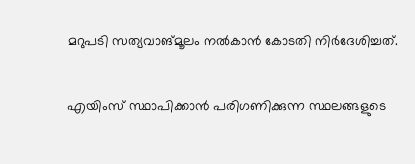മറുപടി സത്യവാങ്മൂലം നൽകാൻ കോടതി നിർദേശിച്ചത്.


എയിംസ് സ്ഥാപിക്കാൻ പരിഗണിക്കുന്ന സ്ഥലങ്ങളുടെ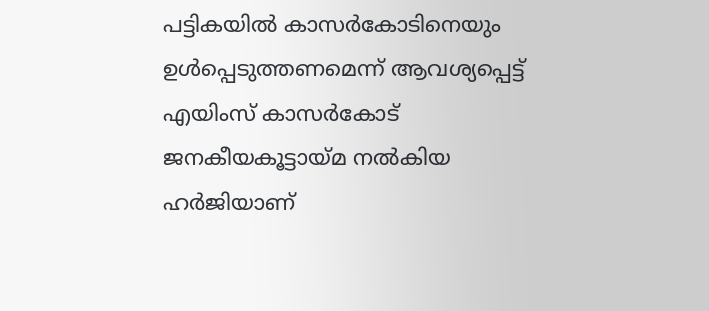പട്ടികയിൽ കാസർകോടിനെയും ഉൾപ്പെടുത്തണമെന്ന് ആവശ്യപ്പെട്ട് എയിംസ് കാസർകോട് ജനകീയകൂട്ടായ്മ നൽകിയ ഹർജിയാണ്‌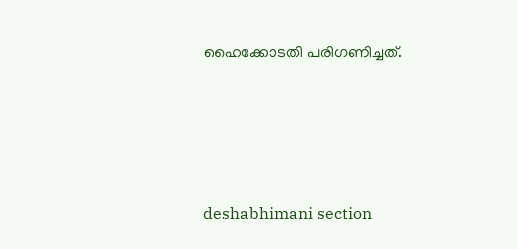ഹൈക്കോടതി പരിഗണിച്ചത്.




deshabhimani section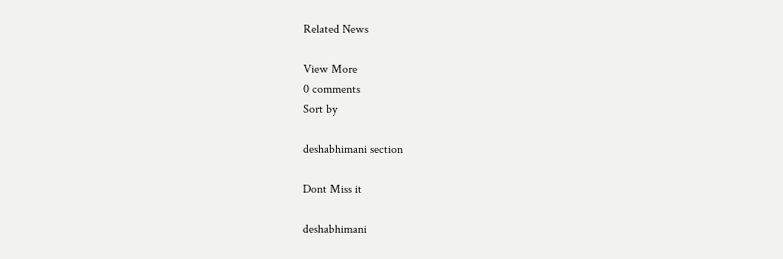Related News

View More
0 comments
Sort by

deshabhimani section

Dont Miss it

deshabhimani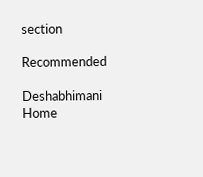section

Recommended

Deshabhimani
Home